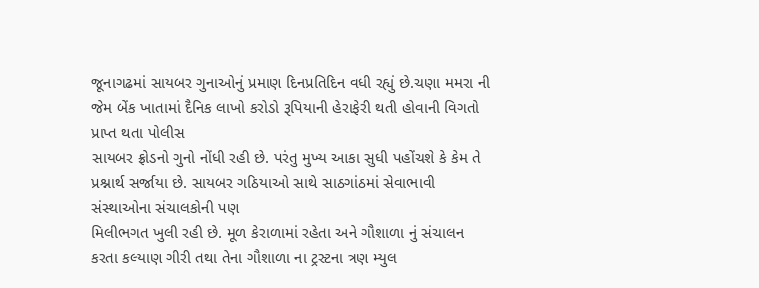જૂનાગઢમાં સાયબર ગુનાઓનું પ્રમાણ દિનપ્રતિદિન વધી રહ્યું છે.ચણા મમરા ની જેમ બેંક ખાતામાં દૈનિક લાખો કરોડો રૂપિયાની હેરાફેરી થતી હોવાની વિગતો પ્રાપ્ત થતા પોલીસ
સાયબર ફ્રોડનો ગુનો નોંધી રહી છે. પરંતુ મુખ્ય આકા સુધી પહોંચશે કે કેમ તે પ્રશ્નાર્થ સર્જાયા છે. સાયબર ગઠિયાઓ સાથે સાઠગાંઠમાં સેવાભાવી સંસ્થાઓના સંચાલકોની પણ
મિલીભગત ખુલી રહી છે. મૂળ કેરાળામાં રહેતા અને ગૌશાળા નું સંચાલન કરતા કલ્યાણ ગીરી તથા તેના ગૌશાળા ના ટ્રસ્ટના ત્રણ મ્યુલ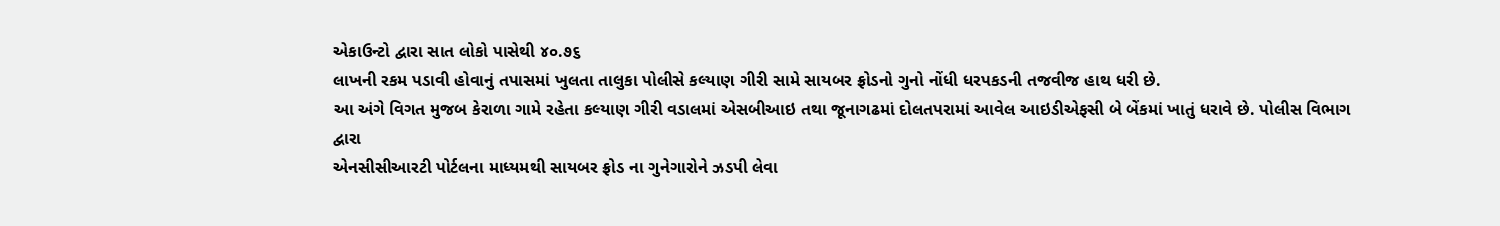એકાઉન્ટો દ્વારા સાત લોકો પાસેથી ૪૦.૭૬
લાખની રકમ પડાવી હોવાનું તપાસમાં ખુલતા તાલુકા પોલીસે કલ્યાણ ગીરી સામે સાયબર ફ્રોડનો ગુનો નોંધી ધરપકડની તજવીજ હાથ ધરી છે.
આ અંગે વિગત મુજબ કેરાળા ગામે રહેતા કલ્યાણ ગીરી વડાલમાં એસબીઆઇ તથા જૂનાગઢમાં દોલતપરામાં આવેલ આઇડીએફસી બે બેંકમાં ખાતું ધરાવે છે. પોલીસ વિભાગ દ્વારા
એનસીસીઆરટી પોર્ટલના માધ્યમથી સાયબર ફ્રોડ ના ગુનેગારોને ઝડપી લેવા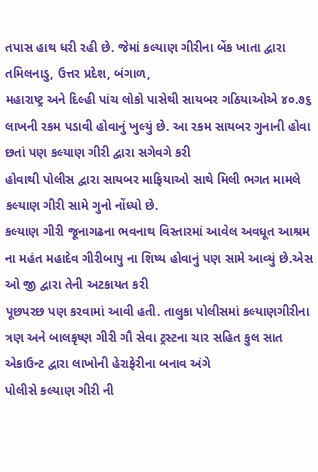તપાસ હાથ ધરી રહી છે. જેમાં કલ્યાણ ગીરીના બેંક ખાતા દ્વારા તમિલનાડુ, ઉત્તર પ્રદેશ, બંગાળ,
મહારાષ્ટ્ર અને દિલ્હી પાંચ લોકો પાસેથી સાયબર ગઠિયાઓએ ૪૦.૭૬ લાખની રકમ પડાવી હોવાનું ખુલ્યું છે. આ રકમ સાયબર ગુનાની હોવા છતાં પણ કલ્યાણ ગીરી દ્વારા સગેવગે કરી
હોવાથી પોલીસ દ્વારા સાયબર માફિયાઓ સાથે મિલી ભગત મામલે કલ્યાણ ગીરી સામે ગુનો નોંધ્યો છે.
કલ્યાણ ગીરી જૂનાગઢના ભવનાથ વિસ્તારમાં આવેલ અવધૂત આશ્રમ ના મહંત મહાદેવ ગીરીબાપુ ના શિષ્ય હોવાનું પણ સામે આવ્યું છે.એસ ઓ જી દ્વારા તેની અટકાયત કરી
પૂછપરછ પણ કરવામાં આવી હતી. તાલુકા પોલીસમાં કલ્યાણગીરીના ત્રણ અને બાલકૃષ્ણ ગીરી ગૌ સેવા ટ્રસ્ટના ચાર સહિત કુલ સાત એકાઉન્ટ દ્વારા લાખોની હેરાફેરીના બનાવ અંગે
પોલીસે કલ્યાણ ગીરી ની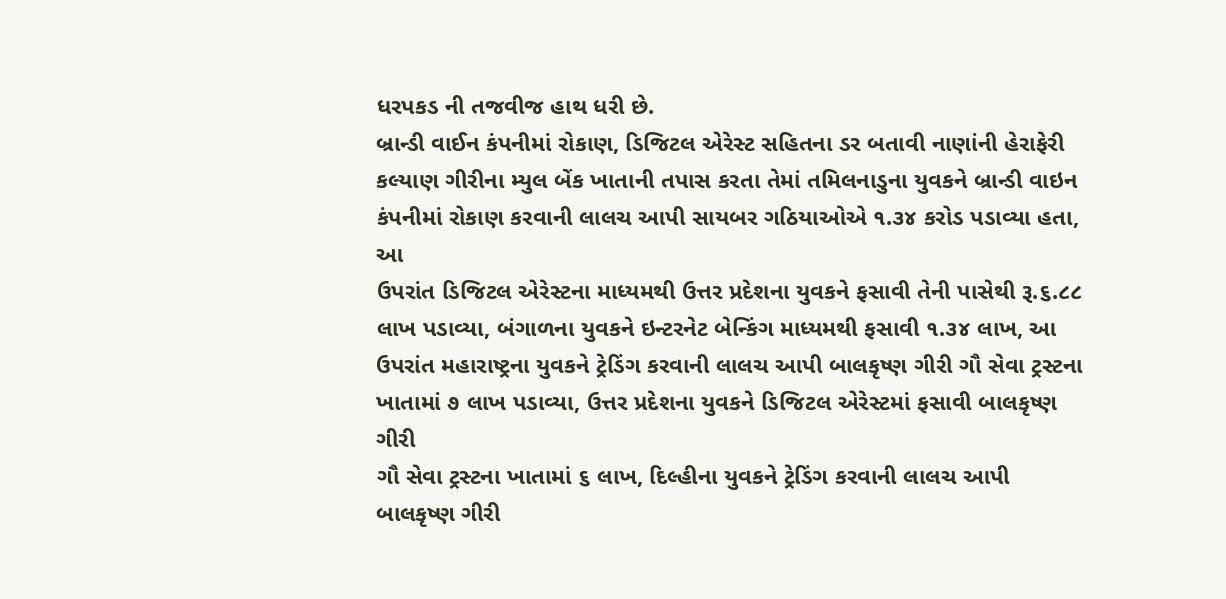ધરપકડ ની તજવીજ હાથ ધરી છે.
બ્રાન્ડી વાઈન કંપનીમાં રોકાણ, ડિજિટલ એરેસ્ટ સહિતના ડર બતાવી નાણાંની હેરાફેરી
કલ્યાણ ગીરીના મ્યુલ બેંક ખાતાની તપાસ કરતા તેમાં તમિલનાડુના યુવકને બ્રાન્ડી વાઇન કંપનીમાં રોકાણ કરવાની લાલચ આપી સાયબર ગઠિયાઓએ ૧.૩૪ કરોડ પડાવ્યા હતા, આ
ઉપરાંત ડિજિટલ એરેસ્ટના માધ્યમથી ઉત્તર પ્રદેશના યુવકને ફસાવી તેની પાસેથી રૂ.૬.૮૮ લાખ પડાવ્યા, બંગાળના યુવકને ઇન્ટરનેટ બેન્કિંગ માધ્યમથી ફસાવી ૧.૩૪ લાખ, આ
ઉપરાંત મહારાષ્ટ્રના યુવકને ટ્રેડિંગ કરવાની લાલચ આપી બાલકૃષ્ણ ગીરી ગૌ સેવા ટ્રસ્ટના ખાતામાં ૭ લાખ પડાવ્યા, ઉત્તર પ્રદેશના યુવકને ડિજિટલ એરેસ્ટમાં ફસાવી બાલકૃષ્ણ ગીરી
ગૌ સેવા ટ્રસ્ટના ખાતામાં ૬ લાખ, દિલ્હીના યુવકને ટ્રેડિંગ કરવાની લાલચ આપી બાલકૃષ્ણ ગીરી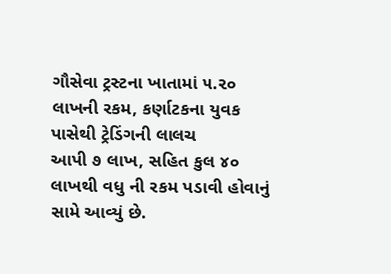ગૌસેવા ટ્રસ્ટના ખાતામાં ૫.૨૦ લાખની રકમ, કર્ણાટકના યુવક પાસેથી ટ્રેડિંગની લાલચ
આપી ૭ લાખ, સહિત કુલ ૪૦ લાખથી વધુ ની રકમ પડાવી હોવાનું સામે આવ્યું છે.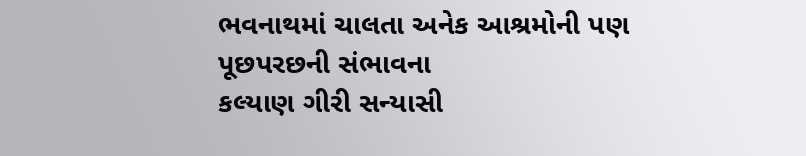ભવનાથમાં ચાલતા અનેક આશ્રમોની પણ પૂછપરછની સંભાવના
કલ્યાણ ગીરી સન્યાસી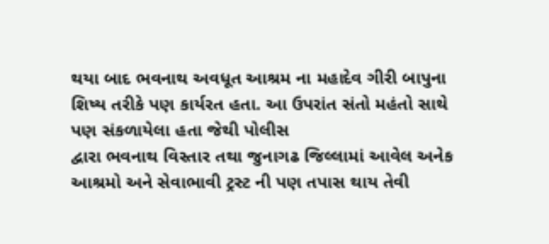થયા બાદ ભવનાથ અવધૂત આશ્રમ ના મહાદેવ ગીરી બાપુના શિષ્ય તરીકે પણ કાર્યરત હતા. આ ઉપરાંત સંતો મહંતો સાથે પણ સંકળાયેલા હતા જેથી પોલીસ
દ્વારા ભવનાથ વિસ્તાર તથા જુનાગઢ જિલ્લામાં આવેલ અનેક આશ્રમો અને સેવાભાવી ટ્રસ્ટ ની પણ તપાસ થાય તેવી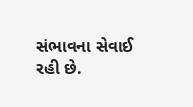સંભાવના સેવાઈ રહી છે.